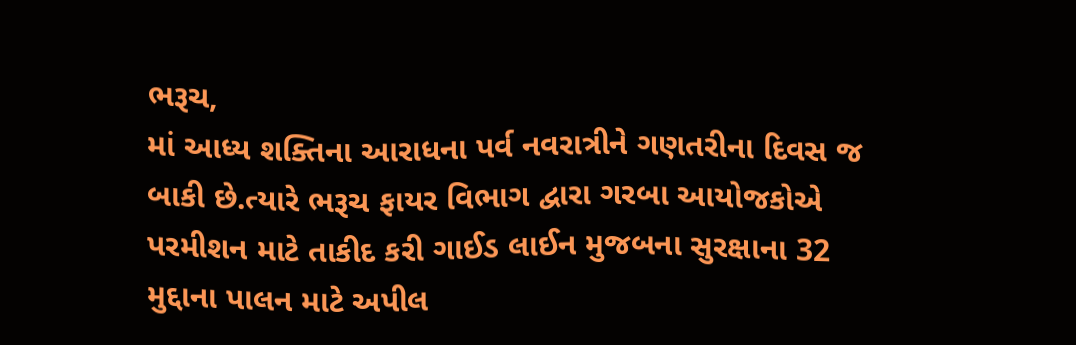ભરૂચ,
માં આધ્ય શક્તિના આરાધના પર્વ નવરાત્રીને ગણતરીના દિવસ જ બાકી છે.ત્યારે ભરૂચ ફાયર વિભાગ દ્વારા ગરબા આયોજકોએ પરમીશન માટે તાકીદ કરી ગાઈડ લાઈન મુજબના સુરક્ષાના 32 મુદ્દાના પાલન માટે અપીલ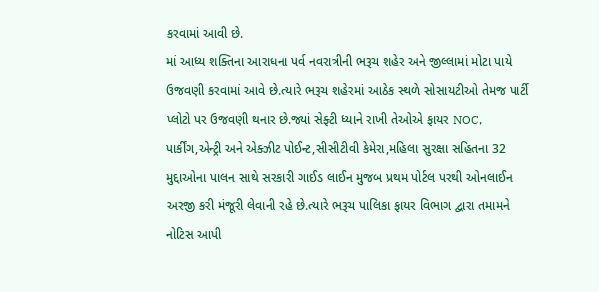કરવામાં આવી છે.
માં આધ્ય શક્તિના આરાધના પર્વ નવરાત્રીની ભરૂચ શહેર અને જીલ્લામાં મોટા પાયે ઉજવણી કરવામાં આવે છે.ત્યારે ભરૂચ શહેરમાં આઠેક સ્થળે સોસાયટીઓ તેમજ પાર્ટી પ્લોટો પર ઉજવણી થનાર છે.જ્યાં સેફ્ટી ધ્યાને રાખી તેઓએ ફાયર NOC, પાર્કીંગ,એન્ટ્રી અને એક્ઝીટ પોઈન્ટ,સીસીટીવી કેમેરા,મહિલા સુરક્ષા સહિતના 32 મુદ્દાઓના પાલન સાથે સરકારી ગાઈડ લાઈન મુજબ પ્રથમ પોર્ટલ પરથી ઓનલાઈન અરજી કરી મંજૂરી લેવાની રહે છે.ત્યારે ભરૂચ પાલિકા ફાયર વિભાગ દ્વારા તમામને નોટિસ આપી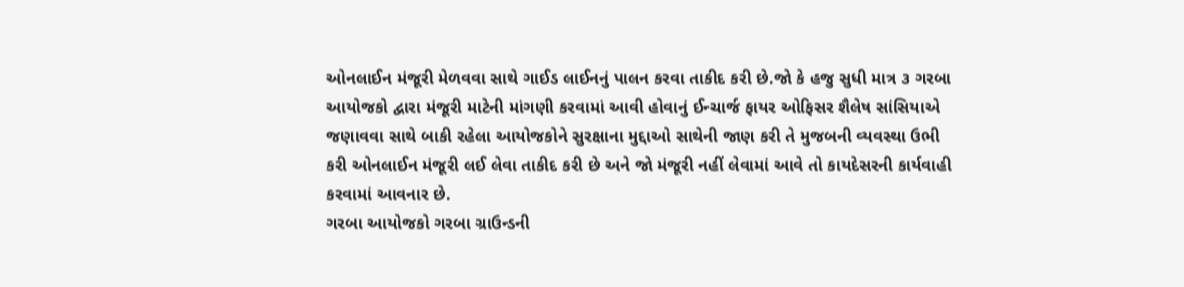ઓનલાઈન મંજૂરી મેળવવા સાથે ગાઈડ લાઈનનું પાલન કરવા તાકીદ કરી છે.જો કે હજુ સુધી માત્ર ૩ ગરબા આયોજકો દ્વારા મંજૂરી માટેની માંગણી કરવામાં આવી હોવાનું ઈન્ચાર્જ ફાયર ઓફિસર શૈલેષ સાંસિયાએ જણાવવા સાથે બાકી રહેલા આયોજકોને સુરક્ષાના મુદ્દાઓ સાથેની જાણ કરી તે મુજબની વ્યવસ્થા ઉભી કરી ઓનલાઈન મંજૂરી લઈ લેવા તાકીદ કરી છે અને જો મંજૂરી નહીં લેવામાં આવે તો કાયદેસરની કાર્યવાહી કરવામાં આવનાર છે.
ગરબા આયોજકો ગરબા ગ્રાઉન્ડની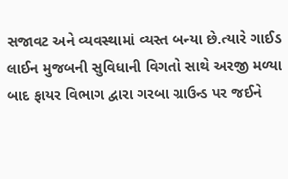સજાવટ અને વ્યવસ્થામાં વ્યસ્ત બન્યા છે.ત્યારે ગાઈડ લાઈન મુજબની સુવિધાની વિગતો સાથે અરજી મળ્યા બાદ ફાયર વિભાગ દ્વારા ગરબા ગ્રાઉન્ડ પર જઈને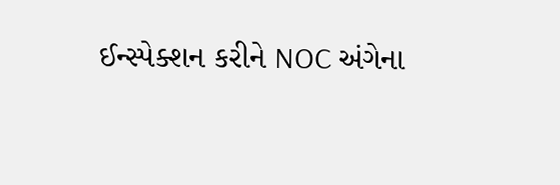ઈન્સ્પેક્શન કરીને NOC અંગેના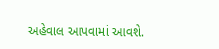અહેવાલ આપવામાં આવશે.